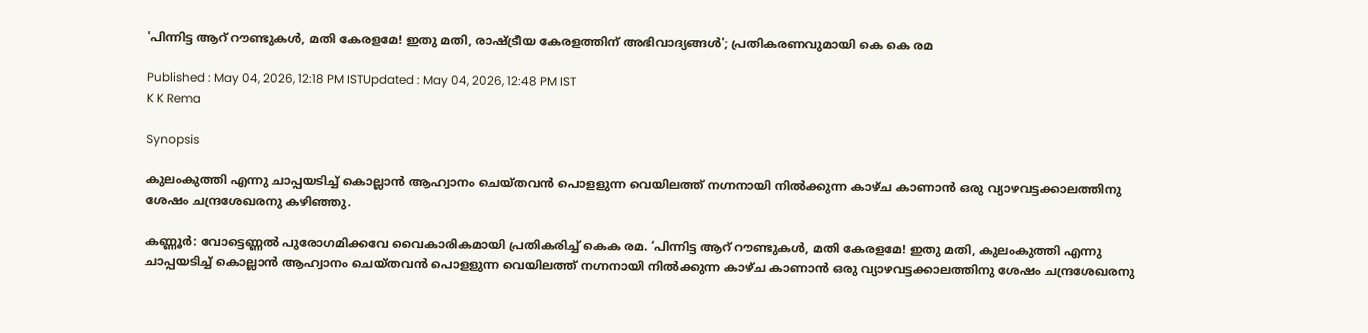'പിന്നിട്ട ആറ് റൗണ്ടുകൾ, മതി കേരളമേ! ഇതു മതി, രാഷ്ട്രീയ കേരളത്തിന് അഭിവാദ്യങ്ങൾ'; പ്രതികരണവുമായി കെ കെ രമ

Published : May 04, 2026, 12:18 PM ISTUpdated : May 04, 2026, 12:48 PM IST
K K Rema

Synopsis

കുലംകുത്തി എന്നു ചാപ്പയടിച്ച് കൊല്ലാൻ ആഹ്വാനം ചെയ്തവൻ പൊളളുന്ന വെയിലത്ത് നഗ്നനായി നിൽക്കുന്ന കാഴ്ച കാണാൻ ഒരു വ്യാഴവട്ടക്കാലത്തിനു ശേഷം ചന്ദ്രശേഖരനു കഴിഞ്ഞു.

കണ്ണൂർ: വോട്ടെണ്ണൽ പുരോഗമിക്കവേ വൈകാരികമായി പ്രതികരിച്ച് കെക രമ. ‘പിന്നിട്ട ആറ് റൗണ്ടുകൾ, മതി കേരളമേ! ഇതു മതി, കുലംകുത്തി എന്നു ചാപ്പയടിച്ച് കൊല്ലാൻ ആഹ്വാനം ചെയ്തവൻ പൊളളുന്ന വെയിലത്ത് നഗ്നനായി നിൽക്കുന്ന കാഴ്ച കാണാൻ ഒരു വ്യാഴവട്ടക്കാലത്തിനു ശേഷം ചന്ദ്രശേഖരനു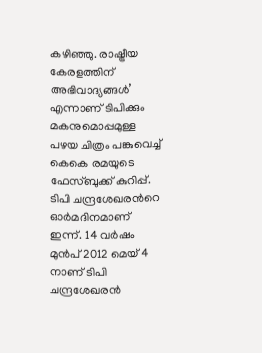കഴിഞ്ഞു. രാഷ്ട്രീയ കേരളത്തിന് അഭിവാദ്യങ്ങൾ’ എന്നാണ് ടിപിക്കും മകനുമൊപ്പമുള്ള പഴയ ചിത്രം പങ്കുവെച്ച് കെകെ രമയുടെ ഫേസ്ബുക്ക് കുറിപ്പ്. ടിപി ചന്ദ്രശേഖരന്‍റെ ഓര്‍മദിനമാണ് ഇന്ന്. 14 വര്‍ഷം മുൻപ് 2012 മെയ് 4 നാണ് ടിപി ചന്ദ്രശേഖരൻ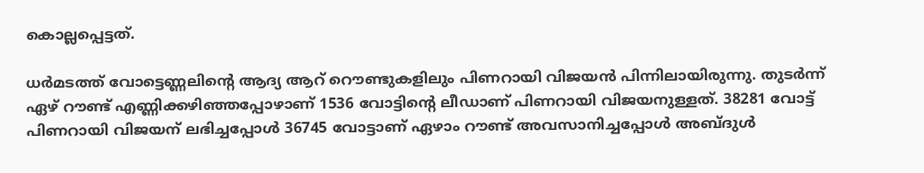കൊല്ലപ്പെട്ടത്.

ധര്‍മടത്ത് വോട്ടെണ്ണലിന്‍റെ ആദ്യ ആറ് റൌണ്ടുകളിലും പിണറായി വിജയൻ പിന്നിലായിരുന്നു. തുടര്‍ന്ന് ഏഴ് റൗണ്ട് എണ്ണിക്കഴിഞ്ഞപ്പോഴാണ് 1536 വോട്ടിന്‍റെ ലീഡാണ് പിണറായി വിജയനുള്ളത്. 38281 വോട്ട് പിണറായി വിജയന് ലഭിച്ചപ്പോൾ 36745 വോട്ടാണ് ഏഴാം റൗണ്ട് അവസാനിച്ചപ്പോൾ അബ്‍ദുൾ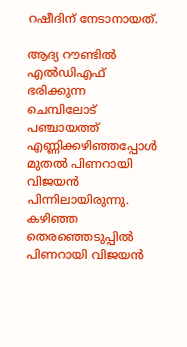റഷീദിന് നേടാനായത്.

ആദ്യ റൗണ്ടില്‍ എല്‍ഡിഎഫ് ഭരിക്കുന്ന ചെമ്പിലോട് പഞ്ചായത്ത് എണ്ണിക്കഴിഞ്ഞപ്പോള്‍ മുതല്‍ പിണറായി വിജയന്‍ പിന്നിലായിരുന്നു. കഴിഞ്ഞ തെരഞ്ഞെടുപ്പില്‍ പിണറായി വിജയന്‍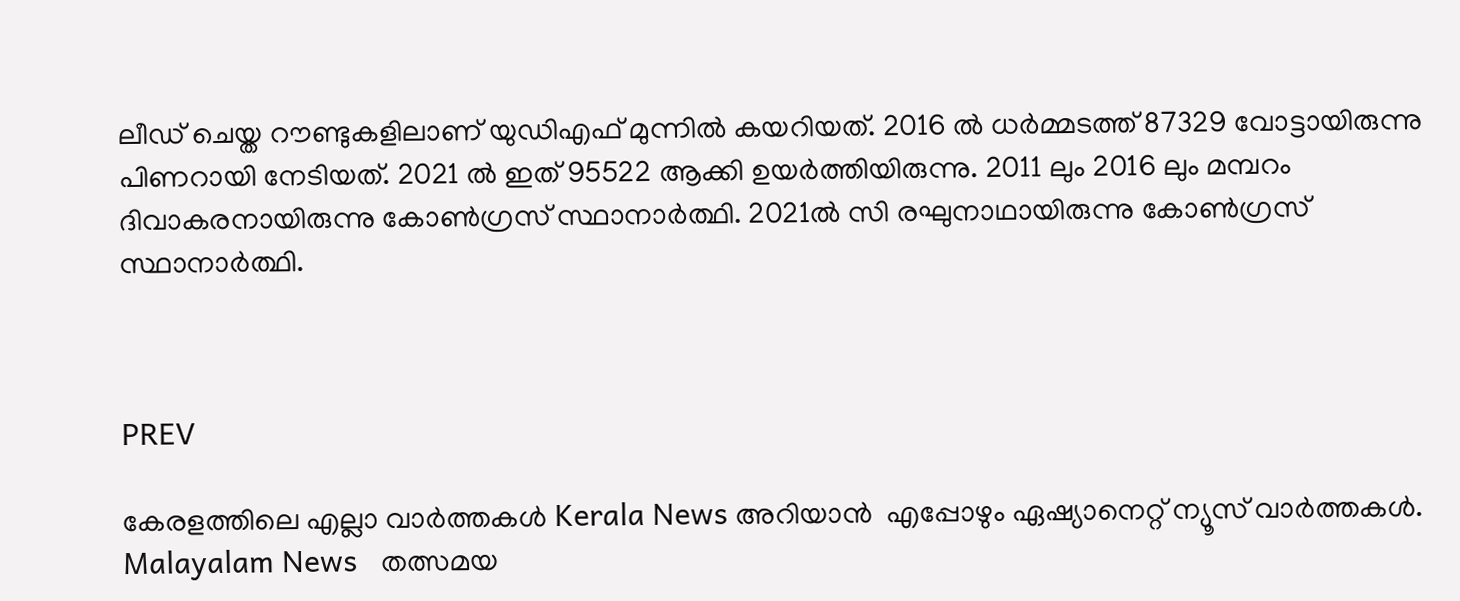ലീഡ് ചെയ്ത റൗണ്ടുകളിലാണ് യുഡിഎഫ് മുന്നില്‍ കയറിയത്. 2016 ല്‍ ധര്‍മ്മടത്ത് 87329 വോട്ടായിരുന്നു പിണറായി നേടിയത്. 2021 ല്‍ ഇത് 95522 ആക്കി ഉയര്‍ത്തിയിരുന്നു. 2011 ലും 2016 ലും മമ്പറം ദിവാകരനായിരുന്നു കോണ്‍ഗ്രസ് സ്ഥാനാര്‍ത്ഥി. 2021ല്‍ സി രഘുനാഥായിരുന്നു കോണ്‍ഗ്രസ് സ്ഥാനാര്‍ത്ഥി.



PREV

കേരളത്തിലെ എല്ലാ വാർത്തകൾ Kerala News അറിയാൻ  എപ്പോഴും ഏഷ്യാനെറ്റ് ന്യൂസ് വാർത്തകൾ.  Malayalam News   തത്സമയ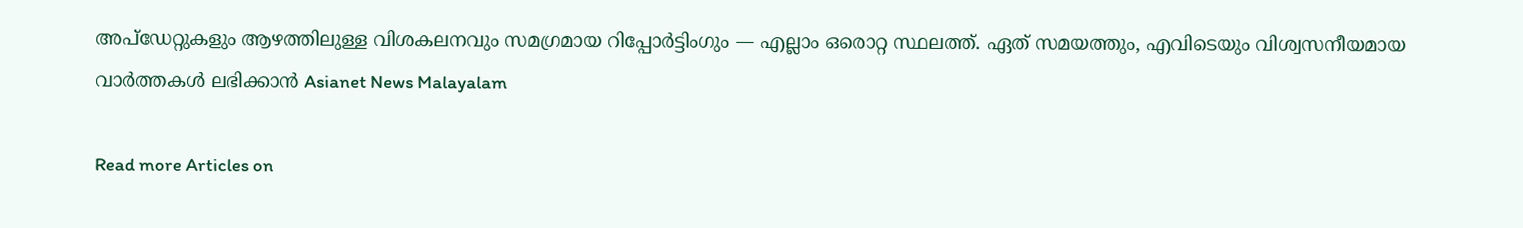അപ്‌ഡേറ്റുകളും ആഴത്തിലുള്ള വിശകലനവും സമഗ്രമായ റിപ്പോർട്ടിംഗും — എല്ലാം ഒരൊറ്റ സ്ഥലത്ത്. ഏത് സമയത്തും, എവിടെയും വിശ്വസനീയമായ വാർത്തകൾ ലഭിക്കാൻ Asianet News Malayalam

Read more Articles on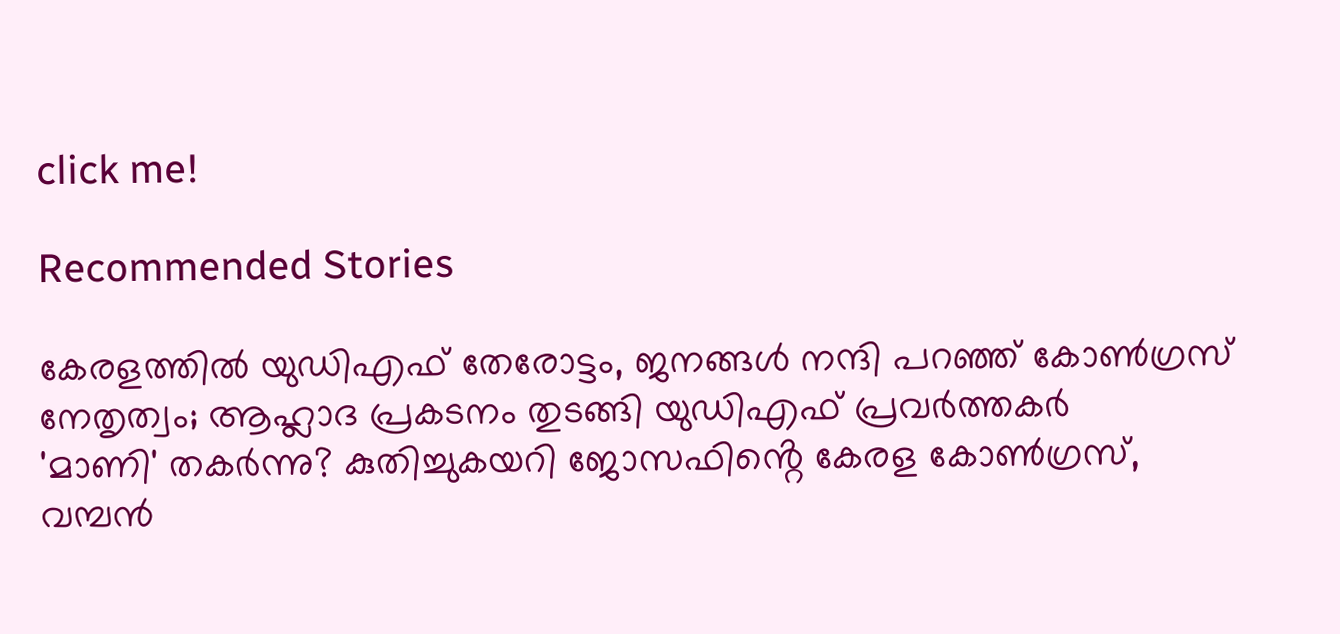click me!

Recommended Stories

കേരളത്തില്‍ യുഡിഎഫ് തേരോട്ടം, ജനങ്ങള്‍ നന്ദി പറഞ്ഞ് കോണ്‍ഗ്രസ് നേതൃത്വം; ആഹ്ലാദ പ്രകടനം തുടങ്ങി യുഡിഎഫ് പ്രവർത്തകർ
'മാണി' തകർന്നു? കുതിച്ചുകയറി ജോസഫിൻ്റെ കേരള കോൺഗ്രസ്, വമ്പൻ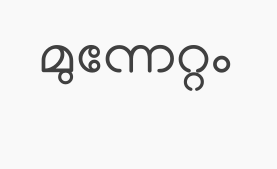മുന്നേറ്റം